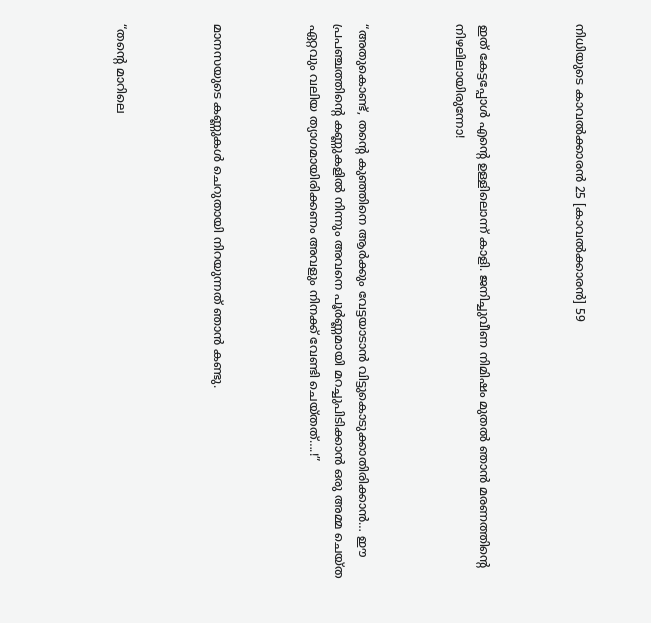നിധിയുടെ കാവൽക്കാരൻ 25 [കാവൽക്കാരൻ] 59



ഇത് കേട്ടപ്പോൾ എന്റെ ഉള്ളിലൊന്ന് കാളി. ജനിച്ചുവീണ നിമിഷം മുതൽ ഞാൻ മരണത്തിന്റെ നിഴലിലായിരുന്നോ!



“അതുകൊണ്ട്, തന്റെ കുഞ്ഞിനെ ആർക്കും വേട്ടയാടാൻ വിട്ടുകൊടുക്കാതിരിക്കാൻ… ഈ പ്രപഞ്ചത്തിന്റെ കണ്ണുകളിൽ നിന്നും അവനെ പൂർണ്ണമായി മറച്ചുപിടിക്കാൻ ഒരു അമ്മ ചെയ്ത ഏറ്റവും വലിയ ത്യാഗമായിരിക്കണം അവളും നിനക്ക് വേണ്ടി ചെയ്തത്….!”



മാനസയുടെ കണ്ണുകൾ ചെറുതായി നിറയുന്നത് ഞാൻ കണ്ടു.



“തന്റെ മാറിലെ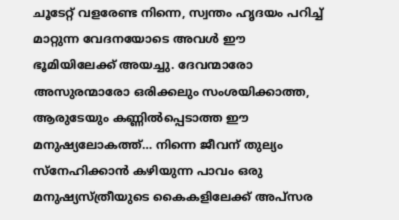ചൂടേറ്റ് വളരേണ്ട നിന്നെ, സ്വന്തം ഹൃദയം പറിച്ച് മാറ്റുന്ന വേദനയോടെ അവൾ ഈ ഭൂമിയിലേക്ക് അയച്ചു. ദേവന്മാരോ അസുരന്മാരോ ഒരിക്കലും സംശയിക്കാത്ത, ആരുടേയും കണ്ണിൽപ്പെടാത്ത ഈ മനുഷ്യലോകത്ത്… നിന്നെ ജീവന് തുല്യം സ്നേഹിക്കാൻ കഴിയുന്ന പാവം ഒരു മനുഷ്യസ്ത്രീയുടെ കൈകളിലേക്ക് അപ്സര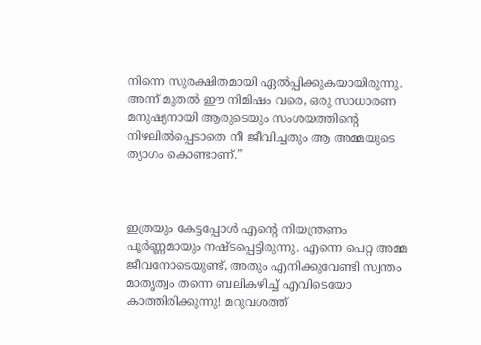നിന്നെ സുരക്ഷിതമായി ഏൽപ്പിക്കുകയായിരുന്നു. അന്ന് മുതൽ ഈ നിമിഷം വരെ, ഒരു സാധാരണ മനുഷ്യനായി ആരുടെയും സംശയത്തിന്റെ നിഴലിൽപ്പെടാതെ നീ ജീവിച്ചതും ആ അമ്മയുടെ ത്യാഗം കൊണ്ടാണ്.”



ഇത്രയും കേട്ടപ്പോൾ എന്റെ നിയന്ത്രണം പൂർണ്ണമായും നഷ്ടപ്പെട്ടിരുന്നു. എന്നെ പെറ്റ അമ്മ ജീവനോടെയുണ്ട്, അതും എനിക്കുവേണ്ടി സ്വന്തം മാതൃത്വം തന്നെ ബലികഴിച്ച് എവിടെയോ കാത്തിരിക്കുന്നു! മറുവശത്ത്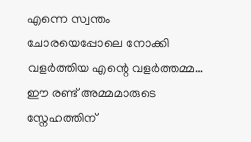എന്നെ സ്വന്തം ചോരയെപ്പോലെ നോക്കി വളർത്തിയ എന്റെ വളർത്തമ്മ… ഈ രണ്ട് അമ്മമാരുടെ സ്നേഹത്തിന്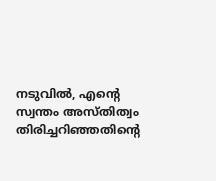നടുവിൽ, എന്റെ സ്വന്തം അസ്തിത്വം തിരിച്ചറിഞ്ഞതിന്റെ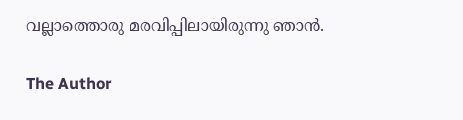വല്ലാത്തൊരു മരവിപ്പിലായിരുന്നു ഞാൻ.

The Author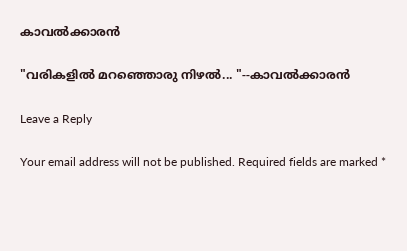കാവൽക്കാരൻ

"വരികളിൽ മറഞ്ഞൊരു നിഴൽ... "--കാവൽക്കാരൻ

Leave a Reply

Your email address will not be published. Required fields are marked *